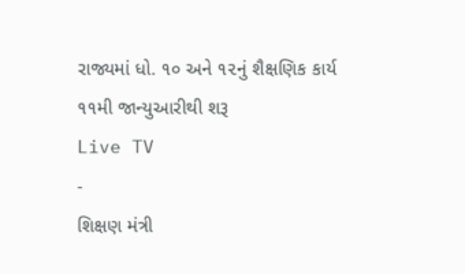રાજ્યમાં ધો. ૧૦ અને ૧૨નું શૈક્ષણિક કાર્ય ૧૧મી જાન્યુઆરીથી શરૂ
Live TV
-
શિક્ષણ મંત્રી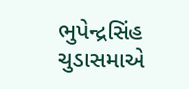ભુપેન્દ્રસિંહ ચુડાસમાએ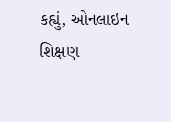કહ્યું, ઓનલાઇન શિક્ષણ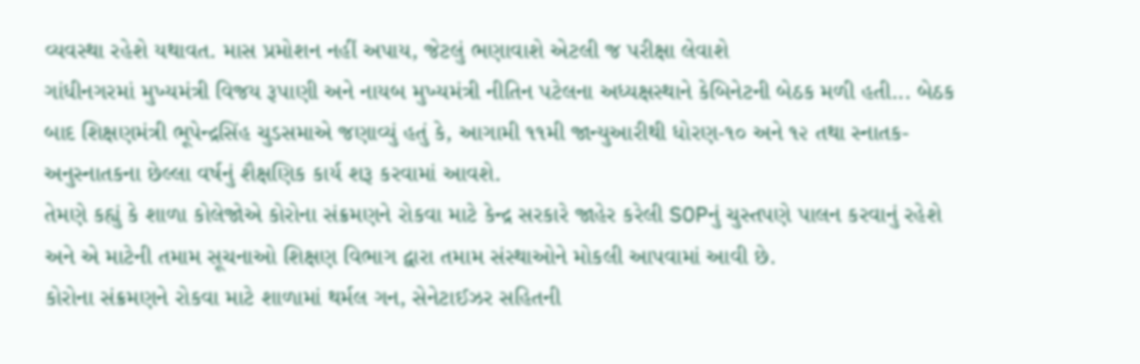વ્યવસ્થા રહેશે યથાવત. માસ પ્રમોશન નહીં અપાય, જેટલું ભણાવાશે એટલી જ પરીક્ષા લેવાશે
ગાંધીનગરમાં મુખ્યમંત્રી વિજય રૂપાણી અને નાયબ મુખ્યમંત્રી નીતિન પટેલના અધ્યક્ષસ્થાને કેબિનેટની બેઠક મળી હતી... બેઠક બાદ શિક્ષણમંત્રી ભૂપેન્દ્રસિંહ ચુડસમાએ જણાવ્યું હતું કે, આગામી ૧૧મી જાન્યુઆરીથી ધોરણ-૧૦ અને ૧૨ તથા સ્નાતક-અનુસ્નાતકના છેલ્લા વર્ષનું શૈક્ષણિક કાર્ય શરૂ કરવામાં આવશે.
તેમણે કહ્યું કે શાળા કોલેજોએ કોરોના સંક્રમણને રોકવા માટે કેન્દ્ર સરકારે જાહેર કરેલી SOPનું ચુસ્તપણે પાલન કરવાનું રહેશે અને એ માટેની તમામ સૂચનાઓ શિક્ષણ વિભાગ દ્વારા તમામ સંસ્થાઓને મોકલી આપવામાં આવી છે.
કોરોના સંક્રમણને રોકવા માટે શાળામાં થર્મલ ગન, સેનેટાઈઝર સહિતની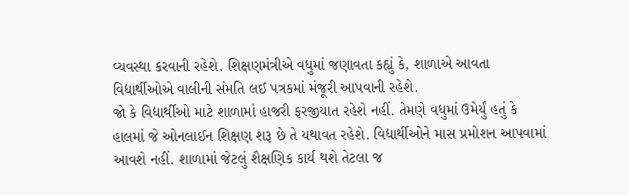વ્યવસ્થા કરવાની રહેશે. શિક્ષણમંત્રીએ વધુમાં જણાવતા કહ્યું કે, શાળાએ આવતા વિદ્યાર્થીઓએ વાલીની સંમતિ લઈ પત્રકમાં મંજૂરી આપવાની રહેશે.
જો કે વિદ્યાર્થીઓ માટે શાળામાં હાજરી ફરજીયાત રહેશે નહીં. તેમણે વધુમાં ઉમેર્યું હતું કે હાલમાં જે ઓનલાઈન શિક્ષણ શરૂ છે તે યથાવત રહેશે. વિદ્યાર્થીઓને માસ પ્રમોશન આપવામાં આવશે નહીં. શાળામાં જેટલું શૈક્ષણિક કાર્ય થશે તેટલા જ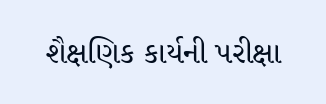શૈક્ષણિક કાર્યની પરીક્ષા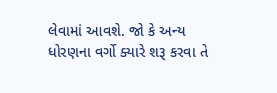લેવામાં આવશે. જો કે અન્ય ધોરણના વર્ગો ક્યારે શરૂ કરવા તે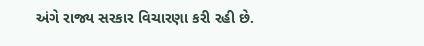અંગે રાજ્ય સરકાર વિચારણા કરી રહી છે.